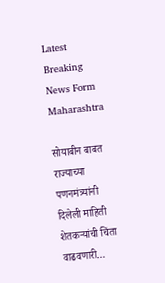Latest Breaking News Form Maharashtra

सोयाबीन बाबत राज्याच्या पणनमंत्र्यांनी दिलेली माहिती शेतकऱ्यांची चिंता वाढवणारी…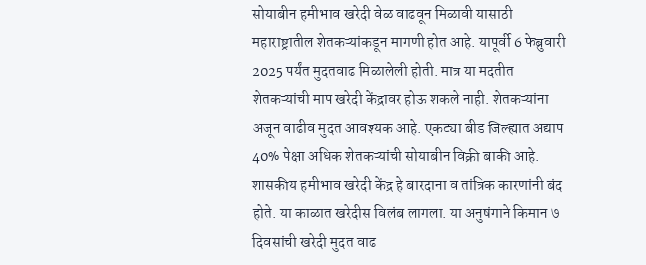सोयाबीन हमीभाव खरेदी वेळ वाढवून मिळावी यासाठी महाराष्ट्रातील शेतकऱ्यांकडून मागणी होत आहे. यापूर्वी 6 फेब्रुवारी 2025 पर्यंत मुदतवाढ मिळालेली होती. मात्र या मदतीत शेतकऱ्यांची माप खरेदी केंद्रावर होऊ शकले नाही. शेतकऱ्यांना अजून वाढीव मुदत आवश्यक आहे. एकट्या बीड जिल्ह्यात अद्याप 40% पेक्षा अधिक शेतकऱ्यांची सोयाबीन विक्री बाकी आहे. शासकीय हमीभाव खरेदी केंद्र हे बारदाना व तांत्रिक कारणांनी बंद होते. या काळात खरेदीस विलंब लागला. या अनुषंगाने किमान ७ दिवसांची खरेदी मुदत वाढ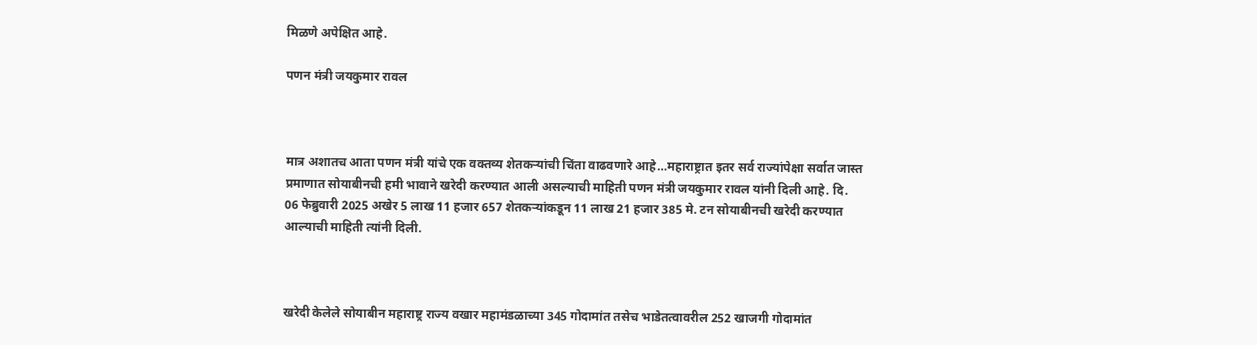मिळणे अपेक्षित आहे.

पणन मंत्री जयकुमार रावल



मात्र अशातच आता पणन मंत्री यांचे एक वक्तव्य शेतकऱ्यांची चिंता वाढवणारे आहे…महाराष्ट्रात इतर सर्व राज्यांपेक्षा सर्वात जास्त प्रमाणात सोयाबीनची हमी भावाने खरेदी करण्यात आली असल्याची माहिती पणन मंत्री जयकुमार रावल यांनी दिली आहे. दि. 06 फेब्रुवारी 2025 अखेर 5 लाख 11 हजार 657 शेतकऱ्यांकडून 11 लाख 21 हजार 385 मे. टन सोयाबीनची खरेदी करण्यात आल्याची माहिती त्यांनी दिली.



खरेदी केलेले सोयाबीन महाराष्ट्र राज्य वखार महामंडळाच्या 345 गोदामांत तसेच भाडेतत्वावरील 252 खाजगी गोदामांत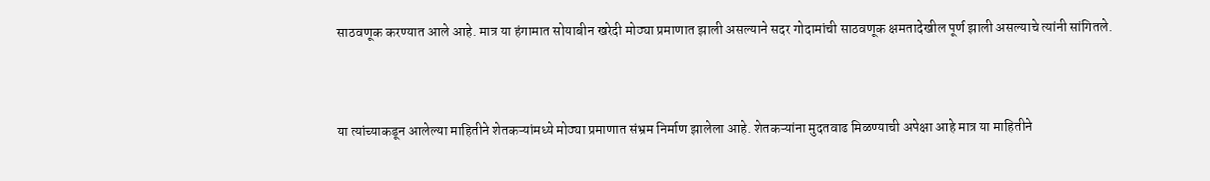साठवणूक करण्यात आले आहे. मात्र या हंगामात सोयाबीन खरेदी मोठ्या प्रमाणात झाली असल्याने सदर गोदामांची साठवणूक क्षमतादेखील पूर्ण झाली असल्याचे त्यांनी सांगितले.



या त्यांच्याकडून आलेल्या माहितीने शेतकऱ्यांमध्ये मोठ्या प्रमाणात संभ्रम निर्माण झालेला आहे. शेतकऱ्यांना मुदतवाढ मिळण्याची अपेक्षा आहे मात्र या माहितीने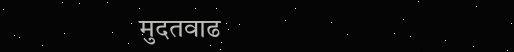मुदतवाढ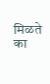मिळते का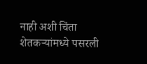नाही अशी चिंता शेतकऱ्यांमध्ये पसरली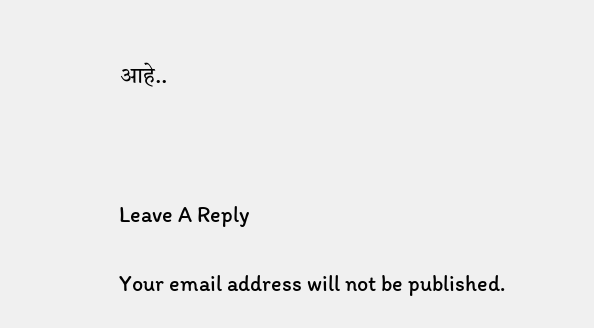आहे..



Leave A Reply

Your email address will not be published.